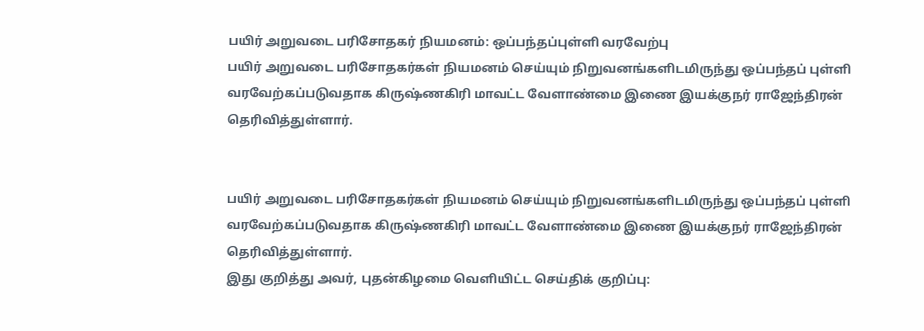பயிர் அறுவடை பரிசோதகர் நியமனம்: ஒப்பந்தப்புள்ளி வரவேற்பு
பயிர் அறுவடை பரிசோதகர்கள் நியமனம் செய்யும் நிறுவனங்களிடமிருந்து ஒப்பந்தப் புள்ளி வரவேற்கப்படுவதாக கிருஷ்ணகிரி மாவட்ட வேளாண்மை இணை இயக்குநர் ராஜேந்திரன் தெரிவித்துள்ளார்.


பயிர் அறுவடை பரிசோதகர்கள் நியமனம் செய்யும் நிறுவனங்களிடமிருந்து ஒப்பந்தப் புள்ளி வரவேற்கப்படுவதாக கிருஷ்ணகிரி மாவட்ட வேளாண்மை இணை இயக்குநர் ராஜேந்திரன் தெரிவித்துள்ளார்.
இது குறித்து அவர், புதன்கிழமை வெளியிட்ட செய்திக் குறிப்பு: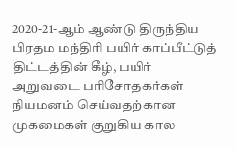2020-21-ஆம் ஆண்டு திருந்திய பிரதம மந்திரி பயிர் காப்பீட்டுத் திட்டத்தின் கீழ், பயிர் அறுவடை பரிசோதகர்கள் நியமனம் செய்வதற்கான முகமைகள் குறுகிய கால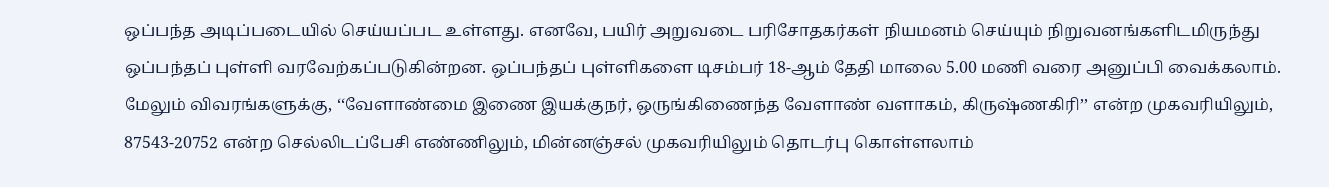ஒப்பந்த அடிப்படையில் செய்யப்பட உள்ளது. எனவே, பயிர் அறுவடை பரிசோதகர்கள் நியமனம் செய்யும் நிறுவனங்களிடமிருந்து ஒப்பந்தப் புள்ளி வரவேற்கப்படுகின்றன. ஒப்பந்தப் புள்ளிகளை டிசம்பர் 18-ஆம் தேதி மாலை 5.00 மணி வரை அனுப்பி வைக்கலாம்.
மேலும் விவரங்களுக்கு, ‘‘வேளாண்மை இணை இயக்குநர், ஒருங்கிணைந்த வேளாண் வளாகம், கிருஷ்ணகிரி’’ என்ற முகவரியிலும், 87543-20752 என்ற செல்லிடப்பேசி எண்ணிலும், மின்னஞ்சல் முகவரியிலும் தொடர்பு கொள்ளலாம்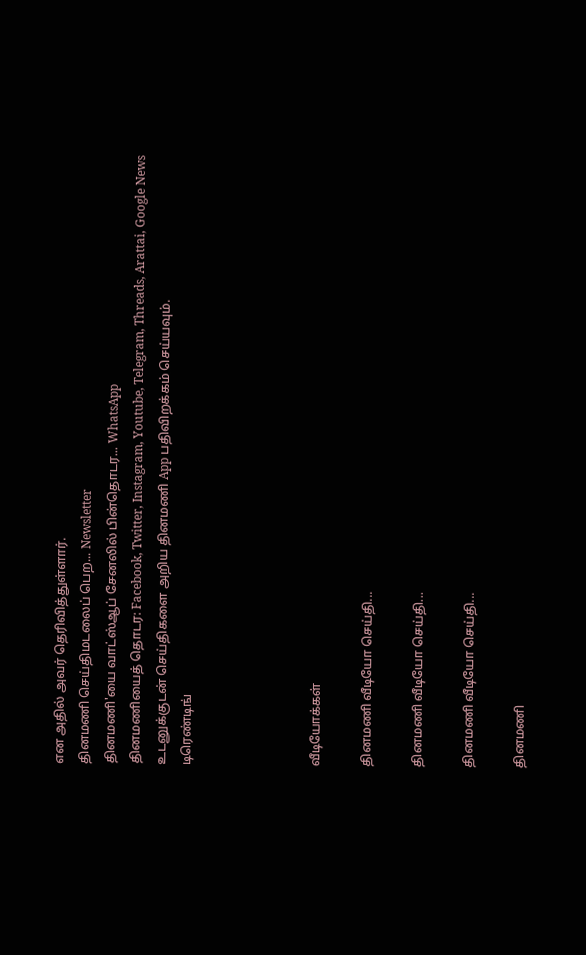என அதில் அவர் தெரிவித்துள்ளார்.
தினமணி செய்திமடலைப் பெற... Newsletter
தினமணி'யை வாட்ஸ்ஆப் சேனலில் பின்தொடர... WhatsApp
தினமணியைத் தொடர: Facebook, Twitter, Instagram, Youtube, Telegram, Threads, Arattai, Google News
உடனுக்குடன் செய்திகளை அறிய தினமணி App பதிவிறக்கம் செய்யவும்.
டிரெண்டிங்




வீடியோக்கள்

தினமணி வீடியோ செய்தி...

தினமணி வீடியோ செய்தி...

தினமணி வீடியோ செய்தி...

தினமணி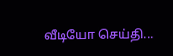வீடியோ செய்தி...